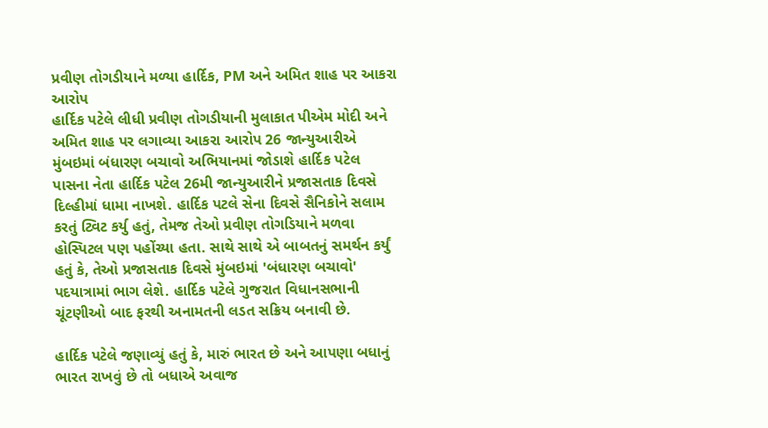પ્રવીણ તોગડીયાને મળ્યા હાર્દિક, PM અને અમિત શાહ પર આકરા આરોપ
હાર્દિક પટેલે લીધી પ્રવીણ તોગડીયાની મુલાકાત પીએમ મોદી અને અમિત શાહ પર લગાવ્યા આકરા આરોપ 26 જાન્યુઆરીએ મુંબઇમાં બંધારણ બચાવો અભિયાનમાં જોડાશે હાર્દિક પટેલ
પાસના નેતા હાર્દિક પટેલ 26મી જાન્યુઆરીને પ્રજાસતાક દિવસે દિલ્હીમાં ધામા નાખશે. હાર્દિક પટલે સેના દિવસે સૈનિકોને સલામ કરતું ટ્વિટ કર્યુ હતું, તેમજ તેઓ પ્રવીણ તોગડિયાને મળવા હોસ્પિટલ પણ પહોંચ્યા હતા. સાથે સાથે એ બાબતનું સમર્થન કર્યું હતું કે, તેઓ પ્રજાસતાક દિવસે મુંબઇમાં 'બંધારણ બચાવો' પદયાત્રામાં ભાગ લેશે. હાર્દિક પટેલે ગુજરાત વિધાનસભાની ચૂંટણીઓ બાદ ફરથી અનામતની લડત સક્રિય બનાવી છે.

હાર્દિક પટેલે જણાવ્યું હતું કે, મારું ભારત છે અને આપણા બધાનું ભારત રાખવું છે તો બધાએ અવાજ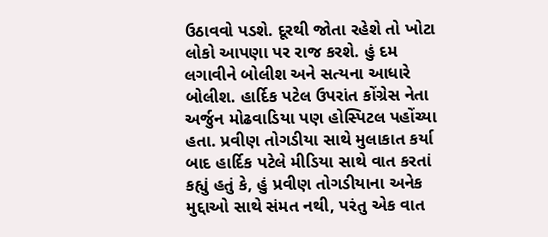ઉઠાવવો પડશે. દૂરથી જોતા રહેશે તો ખોટા લોકો આપણા પર રાજ કરશે. હું દમ લગાવીને બોલીશ અને સત્યના આધારે બોલીશ. હાર્દિક પટેલ ઉપરાંત કોંગ્રેસ નેતા અર્જુન મોઢવાડિયા પણ હોસ્પિટલ પહોંચ્યા હતા. પ્રવીણ તોગડીયા સાથે મુલાકાત કર્યા બાદ હાર્દિક પટેલે મીડિયા સાથે વાત કરતાં કહ્યું હતું કે, હું પ્રવીણ તોગડીયાના અનેક મુદ્દાઓ સાથે સંમત નથી, પરંતુ એક વાત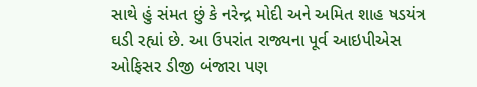સાથે હું સંમત છું કે નરેન્દ્ર મોદી અને અમિત શાહ ષડયંત્ર ઘડી રહ્યાં છે. આ ઉપરાંત રાજ્યના પૂર્વ આઇપીએસ ઓફિસર ડીજી બંજારા પણ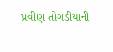પ્રવીણ તોગડીયાની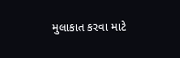મુલાકાત કરવા માટે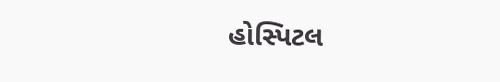હોસ્પિટલ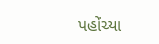પહોંચ્યા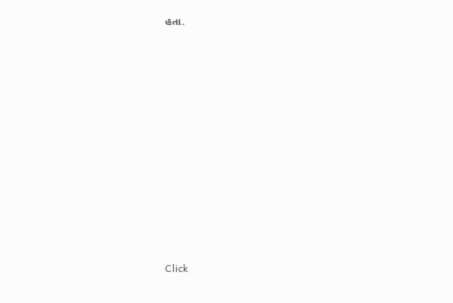હતા.












Click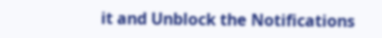it and Unblock the Notifications